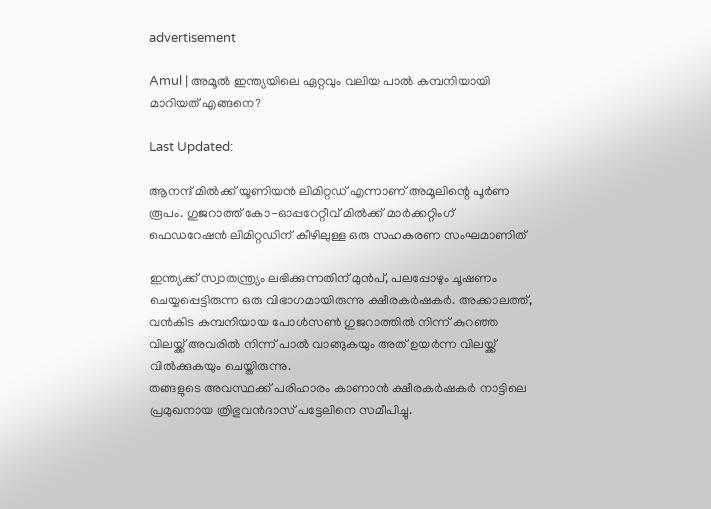advertisement

Amul | അമൂൽ ഇന്ത്യയിലെ ഏറ്റവും വലിയ പാൽ കമ്പനിയായി മാറിയത് എങ്ങനെ?

Last Updated:

ആനന്ദ് മിൽക്ക് യൂണിയൻ ലിമിറ്റഡ് എന്നാണ് അമൂലിന്റെ പൂർണ രൂപം. ഗുജറാത്ത് കോ-ഓപ്പറേറ്റീവ് മിൽക്ക് മാർക്കറ്റിംഗ് ഫെഡറേഷൻ ലിമിറ്റഡിന് കീഴിലുള്ള ഒരു സഹകരണ സംഘമാണിത്

ഇന്ത്യക്ക് സ്വാതന്ത്ര്യം ലഭിക്കുന്നതിന് മുൻപ്, പലപ്പോഴും ചൂഷണം ചെയ്യപ്പെട്ടിരുന്ന ഒരു വിഭാഗമായിരുന്നു ക്ഷീരകർഷകർ. അക്കാലത്ത്, വൻകിട കമ്പനിയായ പോൾസൺ ഗുജറാത്തിൽ നിന്ന് കുറഞ്ഞ വിലയ്ക്ക് അവരിൽ നിന്ന് പാൽ വാങ്ങുകയും അത് ഉയർന്ന വിലയ്ക്ക് വിൽക്കുകയും ചെയ്തിരുന്നു.
തങ്ങളുടെ അവസ്ഥക്ക് പരിഹാരം കാണാൻ ക്ഷീരകർഷകർ നാട്ടിലെ പ്രമുഖനായ ത്രിഭുവൻദാസ് പട്ടേലിനെ സമീപിച്ചു.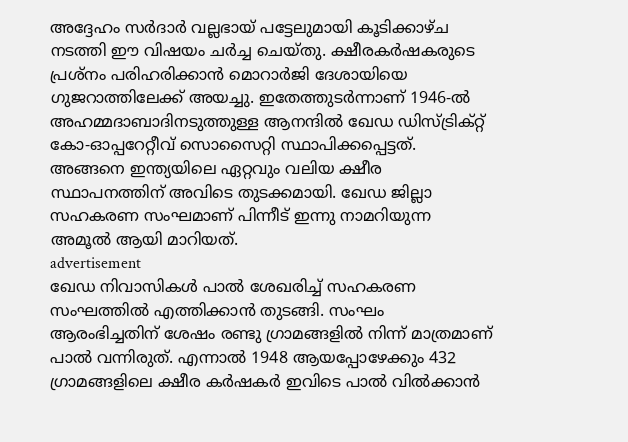അദ്ദേഹം സർദാർ വല്ലഭായ് പട്ടേലുമായി കൂടിക്കാഴ്ച നടത്തി ഈ വിഷയം ചർച്ച ചെയ്തു. ക്ഷീരകർഷകരുടെ പ്രശ്നം പരിഹരിക്കാൻ മൊറാർജി ദേശായിയെ ഗുജറാത്തിലേക്ക് അയച്ചു. ഇതേത്തുടർന്നാണ് 1946-ൽ അഹമ്മദാബാദിനടുത്തുള്ള ആനന്ദിൽ ഖേഡ ഡിസ്ട്രിക്റ്റ് കോ-ഓപ്പറേറ്റീവ് സൊസൈറ്റി സ്ഥാപിക്കപ്പെട്ടത്. അങ്ങനെ ഇന്ത്യയിലെ ഏറ്റവും വലിയ ക്ഷീര സ്ഥാപനത്തിന് അവിടെ തുടക്കമായി. ഖേഡ ജില്ലാ സഹകരണ സംഘമാണ് പിന്നീട് ഇന്നു നാമറിയുന്ന അമൂൽ ആയി മാറിയത്.
advertisement
ഖേഡ നിവാസികൾ പാൽ ശേഖരിച്ച് സഹകരണ സംഘത്തിൽ എത്തിക്കാൻ തുടങ്ങി. സംഘം ആരംഭിച്ചതിന് ശേഷം രണ്ടു ഗ്രാമങ്ങളിൽ നിന്ന് മാത്രമാണ് പാൽ വന്നിരുത്. എന്നാൽ 1948 ആയപ്പോഴേക്കും 432 ഗ്രാമങ്ങളിലെ ക്ഷീര കർഷകർ ഇവിടെ പാൽ വിൽക്കാൻ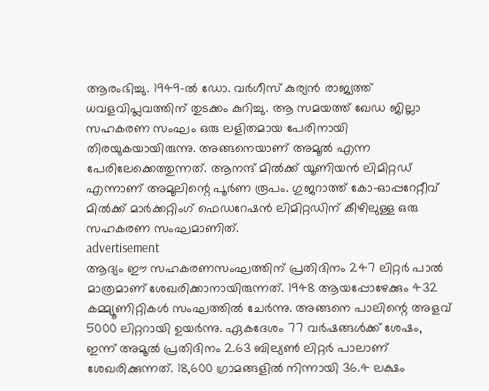ആരംഭിച്ചു. 1949-ൽ ഡോ. വർഗീസ് കുര്യൻ രാജ്യത്ത് ധവളവിപ്ലവത്തിന് തുടക്കം കുറിച്ചു. ആ സമയത്ത് ഖേഡ ജില്ലാ സഹകരണ സംഘം ഒരു ലളിതമായ പേരിനായി തിരയുകയായിരുന്നു. അങ്ങനെയാണ് അമൂൽ എന്ന പേരിലേക്കെത്തുന്നത്. ആനന്ദ് മിൽക്ക് യൂണിയൻ ലിമിറ്റഡ് എന്നാണ് അമൂലിന്റെ പൂർണ രൂപം. ഗുജറാത്ത് കോ-ഓപ്പറേറ്റീവ് മിൽക്ക് മാർക്കറ്റിംഗ് ഫെഡറേഷൻ ലിമിറ്റഡിന് കീഴിലുള്ള ഒരു സഹകരണ സംഘമാണിത്.
advertisement
ആദ്യം ഈ സഹകരണസംഘത്തിന് പ്രതിദിനം 247 ലിറ്റർ പാൽ മാത്രമാണ് ശേഖരിക്കാനായിരുന്നത്. 1948 ആയപ്പോഴേക്കും 432 കമ്മ്യൂണിറ്റികൾ സംഘത്തിൽ ചേർന്നു. അങ്ങനെ പാലിന്റെ അളവ് 5000 ലിറ്ററായി ഉയർന്നു. ഏകദേശം 77 വർഷങ്ങൾക്ക് ശേഷം, ഇന്ന് അമൂൽ പ്രതിദിനം 2.63 ബില്യൺ ലിറ്റർ പാലാണ് ശേഖരിക്കുന്നത്. 18,600 ഗ്രാമങ്ങളിൽ നിന്നായി 36.4 ലക്ഷം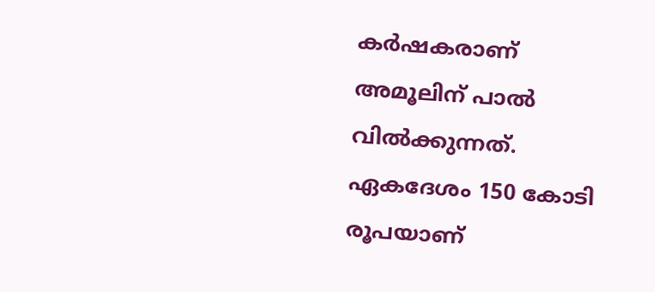കർഷകരാണ് അമൂലിന് പാൽ വിൽക്കുന്നത്. ഏകദേശം 150 കോടി രൂപയാണ്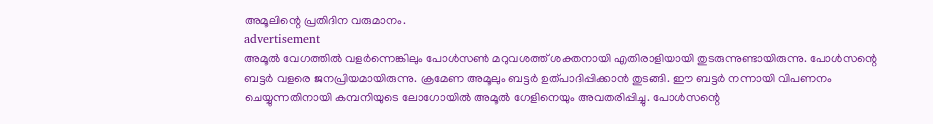അമൂലിന്റെ പ്രതിദിന വരുമാനം.
advertisement
അമൂൽ വേഗത്തിൽ വളർന്നെങ്കിലും പോൾസൺ മറുവശത്ത് ശക്തനായി എതിരാളിയായി തുടരുന്നുണ്ടായിരുന്നു. പോൾസന്റെ ബട്ടർ വളരെ ജനപ്രിയമായിരുന്നു. ക്രമേണ അമൂലും ബട്ടർ ഉത്പാദിപ്പിക്കാൻ തുടങ്ങി. ഈ ബട്ടർ നന്നായി വിപണനം ചെയ്യുന്നതിനായി കമ്പനിയുടെ ലോഗോയിൽ അമൂൽ ഗേളിനെയും അവതരിപ്പിച്ചു. പോൾസന്റെ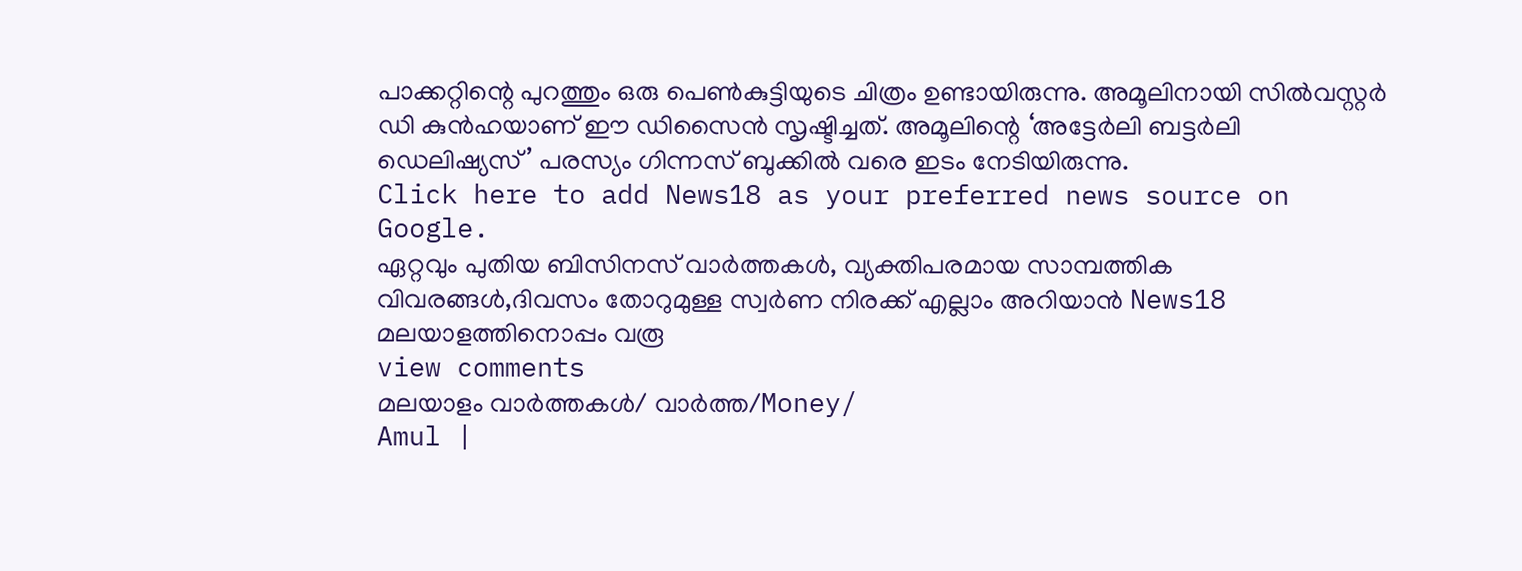പാക്കറ്റിന്റെ പുറത്തും ഒരു പെൺകുട്ടിയുടെ ചിത്രം ഉണ്ടായിരുന്നു. അമൂലിനായി സിൽവസ്റ്റർ ഡി കുൻഹയാണ് ഈ ഡിസൈൻ സൃഷ്ടിച്ചത്. അമൂലിന്റെ ‘അട്ടേർലി ബട്ടർലി ഡെലിഷ്യസ്’ പരസ്യം ഗിന്നസ് ബുക്കിൽ വരെ ഇടം നേടിയിരുന്നു.
Click here to add News18 as your preferred news source on Google.
ഏറ്റവും പുതിയ ബിസിനസ് വാർത്തകൾ, വ്യക്തിപരമായ സാമ്പത്തിക വിവരങ്ങൾ,ദിവസം തോറുമുള്ള സ്വർണ നിരക്ക് എല്ലാം അറിയാൻ News18 മലയാളത്തിനൊപ്പം വരൂ
view comments
മലയാളം വാർത്തകൾ/ വാർത്ത/Money/
Amul |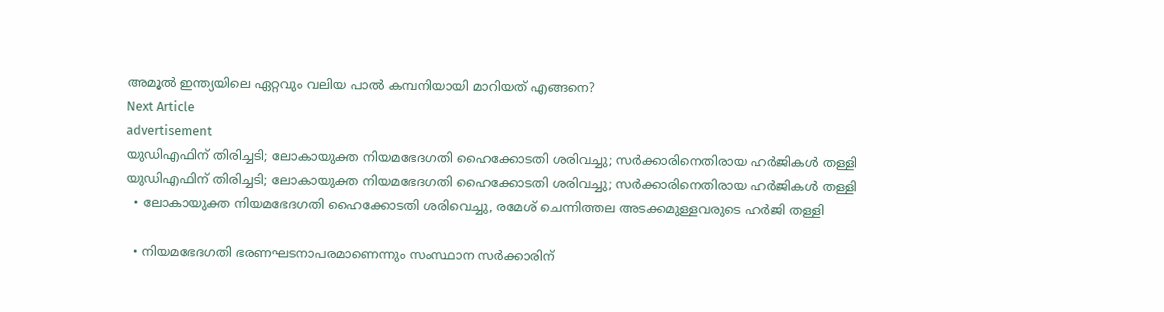അമൂൽ ഇന്ത്യയിലെ ഏറ്റവും വലിയ പാൽ കമ്പനിയായി മാറിയത് എങ്ങനെ?
Next Article
advertisement
യുഡിഎഫിന് തിരിച്ചടി; ലോകായുക്ത നിയമഭേദഗതി ഹൈക്കോടതി ശരിവച്ചു; സർക്കാരിനെതിരായ ഹർജികൾ തള്ളി
യുഡിഎഫിന് തിരിച്ചടി; ലോകായുക്ത നിയമഭേദഗതി ഹൈക്കോടതി ശരിവച്ചു; സർക്കാരിനെതിരായ ഹർജികൾ തള്ളി
  • ലോകായുക്ത നിയമഭേദഗതി ഹൈക്കോടതി ശരിവെച്ചു, രമേശ് ചെന്നിത്തല അടക്കമുള്ളവരുടെ ഹർജി തള്ളി

  • നിയമഭേദഗതി ഭരണഘടനാപരമാണെന്നും സംസ്ഥാന സർക്കാരിന്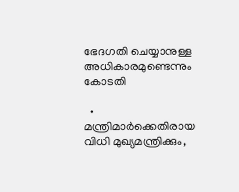ഭേദഗതി ചെയ്യാനുള്ള അധികാരമുണ്ടെന്നും കോടതി

  • മന്ത്രിമാർക്കെതിരായ വിധി മുഖ്യമന്ത്രിക്കും,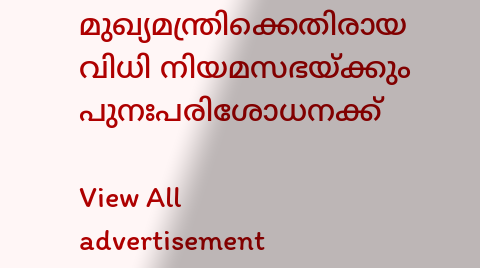മുഖ്യമന്ത്രിക്കെതിരായ വിധി നിയമസഭയ്ക്കും പുനഃപരിശോധനക്ക്

View All
advertisement